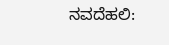ನವದೆಹಲಿ: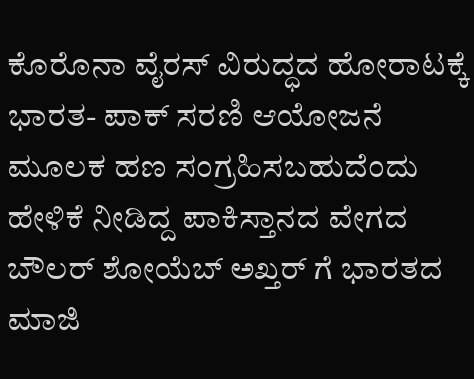ಕೊರೊನಾ ವೈರಸ್ ವಿರುದ್ಧದ ಹೋರಾಟಕ್ಕೆ ಭಾರತ- ಪಾಕ್ ಸರಣಿ ಆಯೋಜನೆ ಮೂಲಕ ಹಣ ಸಂಗ್ರಹಿಸಬಹುದೆಂದು ಹೇಳಿಕೆ ನೀಡಿದ್ದ ಪಾಕಿಸ್ತಾನದ ವೇಗದ ಬೌಲರ್ ಶೋಯೆಬ್ ಅಖ್ತರ್ ಗೆ ಭಾರತದ ಮಾಜಿ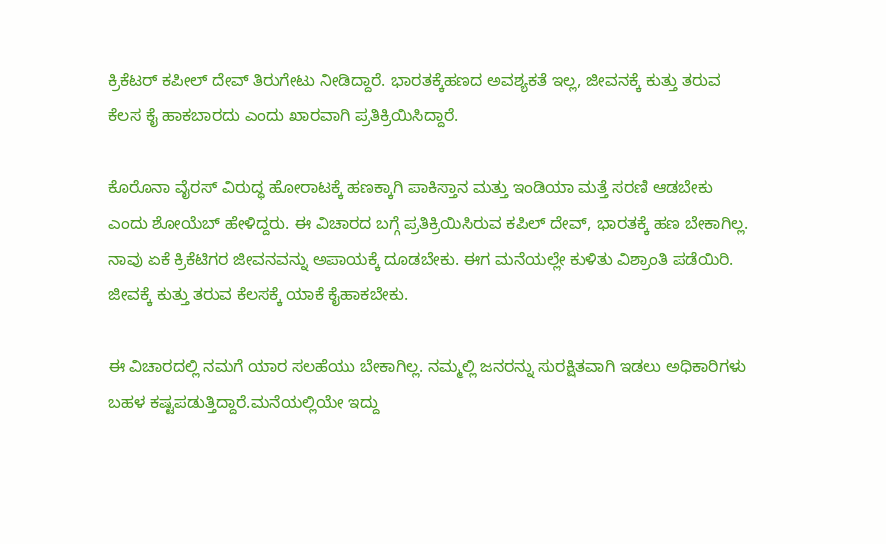ಕ್ರಿಕೆಟರ್ ಕಪೀಲ್ ದೇವ್ ತಿರುಗೇಟು ನೀಡಿದ್ದಾರೆ. ಭಾರತಕ್ಕೆಹಣದ ಅವಶ್ಯಕತೆ ಇಲ್ಲ, ಜೀವನಕ್ಕೆ ಕುತ್ತು ತರುವ ಕೆಲಸ ಕೈ ಹಾಕಬಾರದು ಎಂದು ಖಾರವಾಗಿ ಪ್ರತಿಕ್ರಿಯಿಸಿದ್ದಾರೆ.

ಕೊರೊನಾ ವೈರಸ್ ವಿರುದ್ಧ ಹೋರಾಟಕ್ಕೆ ಹಣಕ್ಕಾಗಿ ಪಾಕಿಸ್ತಾನ ಮತ್ತು ಇಂಡಿಯಾ ಮತ್ತೆ ಸರಣಿ ಆಡಬೇಕು ಎಂದು ಶೋಯೆಬ್ ಹೇಳಿದ್ದರು. ಈ ವಿಚಾರದ ಬಗ್ಗೆ ಪ್ರತಿಕ್ರಿಯಿಸಿರುವ ಕಪಿಲ್ ದೇವ್, ಭಾರತಕ್ಕೆ ಹಣ ಬೇಕಾಗಿಲ್ಲ. ನಾವು ಏಕೆ ಕ್ರಿಕೆಟಿಗರ ಜೀವನವನ್ನು ಅಪಾಯಕ್ಕೆ ದೂಡಬೇಕು. ಈಗ ಮನೆಯಲ್ಲೇ ಕುಳಿತು ವಿಶ್ರಾಂತಿ ಪಡೆಯಿರಿ. ಜೀವಕ್ಕೆ ಕುತ್ತು ತರುವ ಕೆಲಸಕ್ಕೆ ಯಾಕೆ ಕೈಹಾಕಬೇಕು.

ಈ ವಿಚಾರದಲ್ಲಿ ನಮಗೆ ಯಾರ ಸಲಹೆಯು ಬೇಕಾಗಿಲ್ಲ. ನಮ್ಮಲ್ಲಿ ಜನರನ್ನು ಸುರಕ್ಷಿತವಾಗಿ ಇಡಲು ಅಧಿಕಾರಿಗಳು ಬಹಳ ಕಷ್ಟಪಡುತ್ತಿದ್ದಾರೆ.ಮನೆಯಲ್ಲಿಯೇ ಇದ್ದು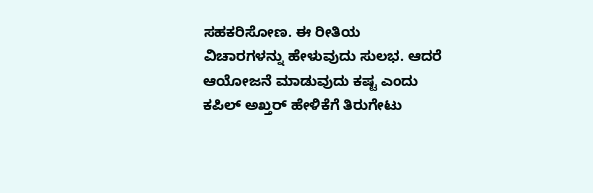ಸಹಕರಿಸೋಣ. ಈ ರೀತಿಯ ವಿಚಾರಗಳನ್ನು ಹೇಳುವುದು ಸುಲಭ. ಆದರೆ ಆಯೋಜನೆ ಮಾಡುವುದು ಕಷ್ಟ ಎಂದು ಕಪಿಲ್ ಅಖ್ತರ್ ಹೇಳಿಕೆಗೆ ತಿರುಗೇಟು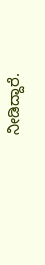ನೀಡಿದ್ದಾರೆ.